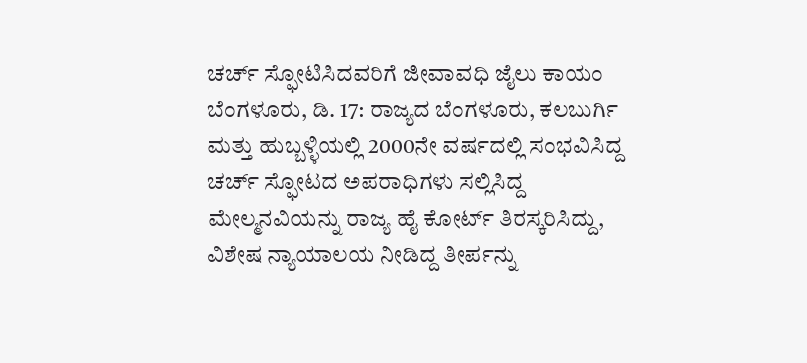ಚರ್ಚ್ ಸ್ಫೋಟಿಸಿದವರಿಗೆ ಜೀವಾವಧಿ ಜೈಲು ಕಾಯಂ
ಬೆಂಗಳೂರು, ಡಿ. 17: ರಾಜ್ಯದ ಬೆಂಗಳೂರು, ಕಲಬುರ್ಗಿ ಮತ್ತು ಹುಬ್ಬಳ್ಳಿಯಲ್ಲಿ 2000ನೇ ವರ್ಷದಲ್ಲಿ ಸಂಭವಿಸಿದ್ದ ಚರ್ಚ್ ಸ್ಫೋಟದ ಅಪರಾಧಿಗಳು ಸಲ್ಲಿಸಿದ್ದ ಮೇಲ್ಮನವಿಯನ್ನು ರಾಜ್ಯ ಹೈ ಕೋರ್ಟ್ ತಿರಸ್ಕರಿಸಿದ್ದು, ವಿಶೇಷ ನ್ಯಾಯಾಲಯ ನೀಡಿದ್ದ ತೀರ್ಪನ್ನು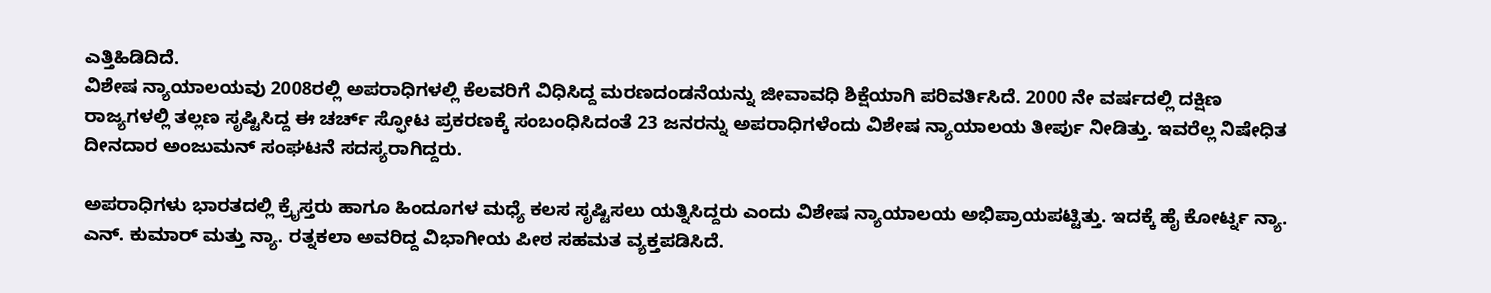ಎತ್ತಿಹಿಡಿದಿದೆ.
ವಿಶೇಷ ನ್ಯಾಯಾಲಯವು 2008ರಲ್ಲಿ ಅಪರಾಧಿಗಳಲ್ಲಿ ಕೆಲವರಿಗೆ ವಿಧಿಸಿದ್ದ ಮರಣದಂಡನೆಯನ್ನು ಜೀವಾವಧಿ ಶಿಕ್ಷೆಯಾಗಿ ಪರಿವರ್ತಿಸಿದೆ. 2000 ನೇ ವರ್ಷದಲ್ಲಿ ದಕ್ಷಿಣ ರಾಜ್ಯಗಳಲ್ಲಿ ತಲ್ಲಣ ಸೃಷ್ಟಿಸಿದ್ದ ಈ ಚರ್ಚ್ ಸ್ಫೋಟ ಪ್ರಕರಣಕ್ಕೆ ಸಂಬಂಧಿಸಿದಂತೆ 23 ಜನರನ್ನು ಅಪರಾಧಿಗಳೆಂದು ವಿಶೇಷ ನ್ಯಾಯಾಲಯ ತೀರ್ಪು ನೀಡಿತ್ತು. ಇವರೆಲ್ಲ ನಿಷೇಧಿತ ದೀನದಾರ ಅಂಜುಮನ್ ಸಂಘಟನೆ ಸದಸ್ಯರಾಗಿದ್ದರು.

ಅಪರಾಧಿಗಳು ಭಾರತದಲ್ಲಿ ಕ್ರೈಸ್ತರು ಹಾಗೂ ಹಿಂದೂಗಳ ಮಧ್ಯೆ ಕಲಸ ಸೃಷ್ಟಿಸಲು ಯತ್ನಿಸಿದ್ದರು ಎಂದು ವಿಶೇಷ ನ್ಯಾಯಾಲಯ ಅಭಿಪ್ರಾಯಪಟ್ಟಿತ್ತು. ಇದಕ್ಕೆ ಹೈ ಕೋರ್ಟ್ನ ನ್ಯಾ. ಎನ್. ಕುಮಾರ್ ಮತ್ತು ನ್ಯಾ. ರತ್ನಕಲಾ ಅವರಿದ್ದ ವಿಭಾಗೀಯ ಪೀಠ ಸಹಮತ ವ್ಯಕ್ತಪಡಿಸಿದೆ.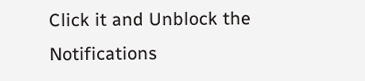Click it and Unblock the Notifications